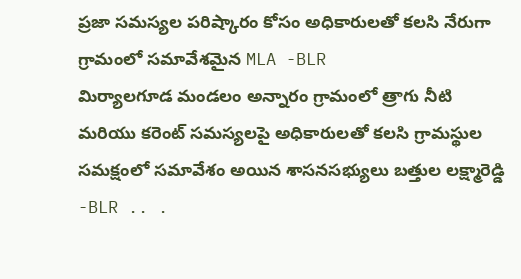ప్రజా సమస్యల పరిష్కారం కోసం అధికారులతో కలసి నేరుగా గ్రామంలో సమావేశమైన MLA -BLR
మిర్యాలగూడ మండలం అన్నారం గ్రామంలో త్రాగు నీటి మరియు కరెంట్ సమస్యలపై అధికారులతో కలసి గ్రామస్థుల సమక్షంలో సమావేశం అయిన శాసనసభ్యులు బత్తుల లక్ష్మారెడ్డి -BLR .. .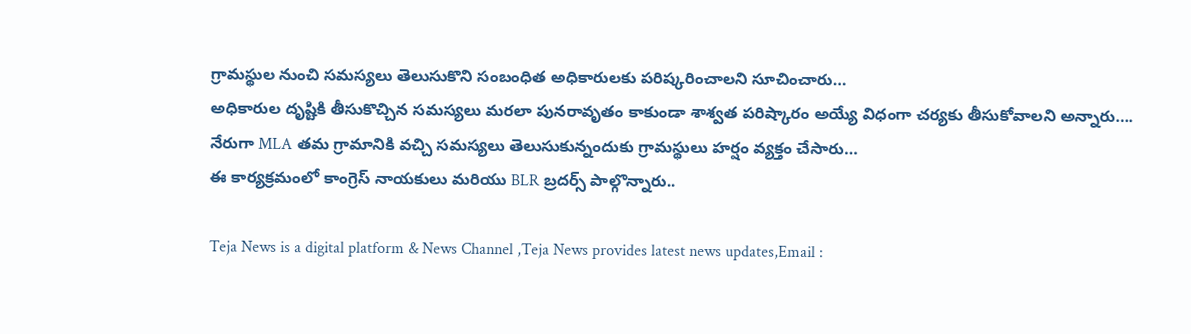గ్రామస్థుల నుంచి సమస్యలు తెలుసుకొని సంబంధిత అధికారులకు పరిష్కరించాలని సూచించారు…
అధికారుల దృష్టికి తీసుకొచ్చిన సమస్యలు మరలా పునరావృతం కాకుండా శాశ్వత పరిష్కారం అయ్యే విధంగా చర్యకు తీసుకోవాలని అన్నారు….
నేరుగా MLA తమ గ్రామానికి వచ్చి సమస్యలు తెలుసుకున్నందుకు గ్రామస్థులు హర్షం వ్యక్తం చేసారు…
ఈ కార్యక్రమంలో కాంగ్రెస్ నాయకులు మరియు BLR బ్రదర్స్ పాల్గొన్నారు..

Teja News is a digital platform & News Channel ,Teja News provides latest news updates,Email :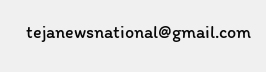tejanewsnational@gmail.com